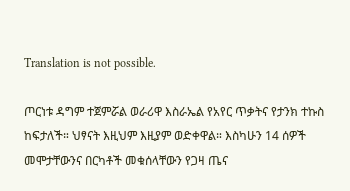Translation is not possible.

ጦርነቱ ዳግም ተጀምሯል ወራሪዋ እስራኤል የአየር ጥቃትና የታንክ ተኩስ ከፍታለች። ህፃናት እዚህም እዚያም ወድቀዋል። እስካሁን 14 ሰዎች መሞታቸውንና በርካቶች መቁሰላቸውን የጋዛ ጤና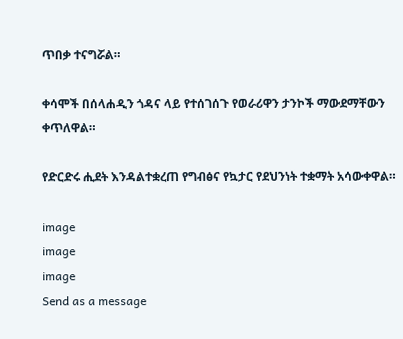ጥበቃ ተናግሯል።

ቀሳሞች በሰላሐዲን ጎዳና ላይ የተሰገሰጉ የወራሪዋን ታንኮች ማውደማቸውን ቀጥለዋል።

የድርድሩ ሒደት እንዳልተቋረጠ የግብፅና የኳታር የደህንነት ተቋማት አሳውቀዋል።

image
image
image
Send as a message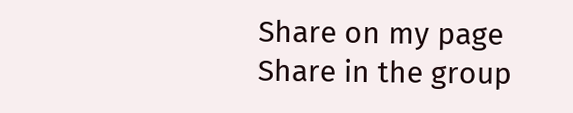Share on my page
Share in the group